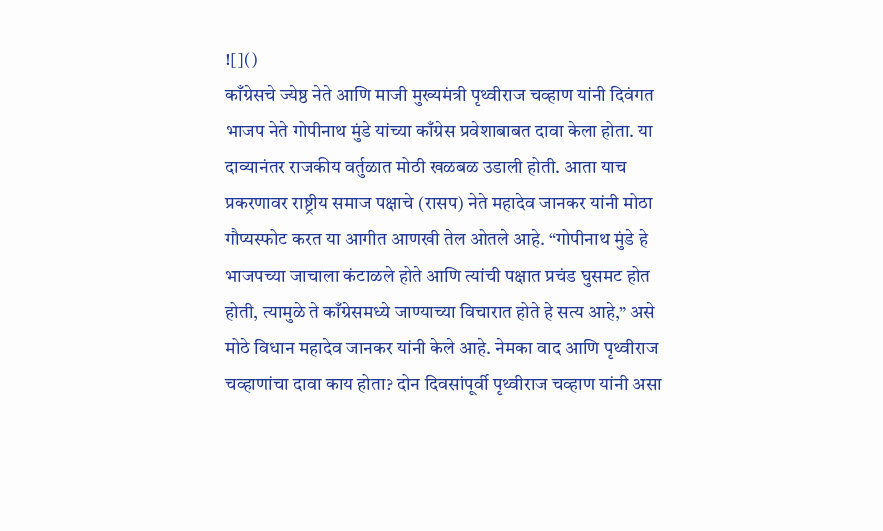![]()
काँग्रेसचे ज्येष्ठ नेते आणि माजी मुख्यमंत्री पृथ्वीराज चव्हाण यांनी दिवंगत भाजप नेते गोपीनाथ मुंडे यांच्या काँग्रेस प्रवेशाबाबत दावा केला होता. या दाव्यानंतर राजकीय वर्तुळात मोठी खळबळ उडाली होती. आता याच प्रकरणावर राष्ट्रीय समाज पक्षाचे (रासप) नेते महादेव जानकर यांनी मोठा गौप्यस्फोट करत या आगीत आणखी तेल ओतले आहे. “गोपीनाथ मुंडे हे भाजपच्या जाचाला कंटाळले होते आणि त्यांची पक्षात प्रचंड घुसमट होत होती, त्यामुळे ते काँग्रेसमध्ये जाण्याच्या विचारात होते हे सत्य आहे,” असे मोठे विधान महादेव जानकर यांनी केले आहे. नेमका वाद आणि पृथ्वीराज चव्हाणांचा दावा काय होता? दोन दिवसांपूर्वी पृथ्वीराज चव्हाण यांनी असा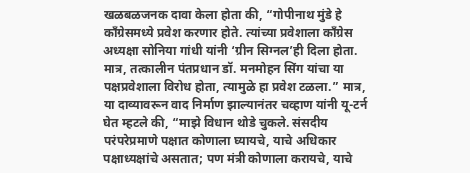खळबळजनक दावा केला होता की, “गोपीनाथ मुंडे हे काँग्रेसमध्ये प्रवेश करणार होते. त्यांच्या प्रवेशाला काँग्रेस अध्यक्षा सोनिया गांधी यांनी ‘ग्रीन सिग्नल’ही दिला होता. मात्र, तत्कालीन पंतप्रधान डॉ. मनमोहन सिंग यांचा या पक्षप्रवेशाला विरोध होता, त्यामुळे हा प्रवेश टळला.” मात्र, या दाव्यावरून वाद निर्माण झाल्यानंतर चव्हाण यांनी यू-टर्न घेत म्हटले की, “माझे विधान थोडे चुकले. संसदीय परंपरेप्रमाणे पक्षात कोणाला घ्यायचे, याचे अधिकार पक्षाध्यक्षांचे असतात; पण मंत्री कोणाला करायचे, याचे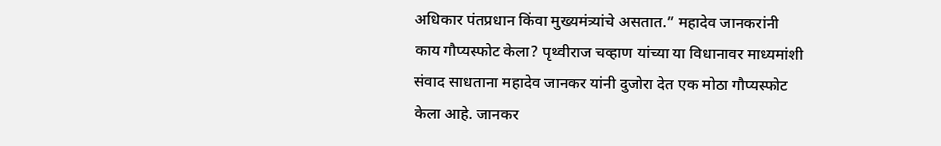अधिकार पंतप्रधान किंवा मुख्यमंत्र्यांचे असतात.” महादेव जानकरांनी काय गौप्यस्फोट केला? पृथ्वीराज चव्हाण यांच्या या विधानावर माध्यमांशी संवाद साधताना महादेव जानकर यांनी दुजोरा देत एक मोठा गौप्यस्फोट केला आहे. जानकर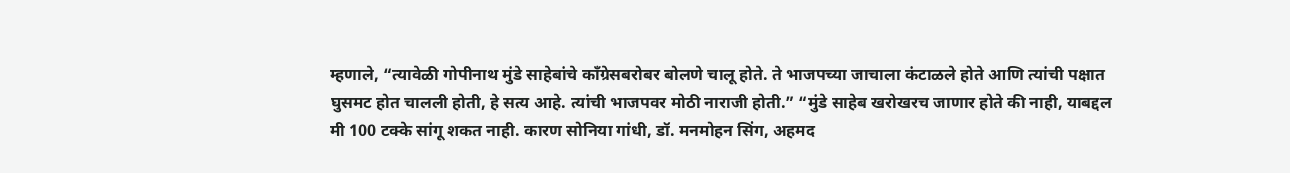म्हणाले, “त्यावेळी गोपीनाथ मुंडे साहेबांचे काँग्रेसबरोबर बोलणे चालू होते. ते भाजपच्या जाचाला कंटाळले होते आणि त्यांची पक्षात घुसमट होत चालली होती, हे सत्य आहे. त्यांची भाजपवर मोठी नाराजी होती.” “मुंडे साहेब खरोखरच जाणार होते की नाही, याबद्दल मी 100 टक्के सांगू शकत नाही. कारण सोनिया गांधी, डॉ. मनमोहन सिंग, अहमद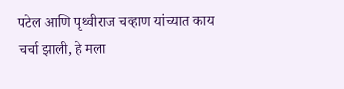पटेल आणि पृथ्वीराज चव्हाण यांच्यात काय चर्चा झाली, हे मला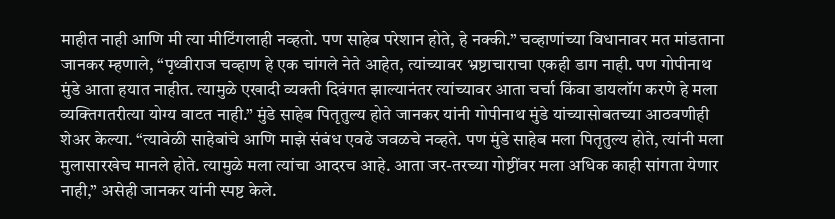माहीत नाही आणि मी त्या मीटिंगलाही नव्हतो. पण साहेब परेशान होते, हे नक्की.” चव्हाणांच्या विधानावर मत मांडताना जानकर म्हणाले, “पृथ्वीराज चव्हाण हे एक चांगले नेते आहेत, त्यांच्यावर भ्रष्टाचाराचा एकही डाग नाही. पण गोपीनाथ मुंडे आता हयात नाहीत. त्यामुळे एखादी व्यक्ती दिवंगत झाल्यानंतर त्यांच्यावर आता चर्चा किंवा डायलॉग करणे हे मला व्यक्तिगतरीत्या योग्य वाटत नाही.” मुंडे साहेब पितृतुल्य होते जानकर यांनी गोपीनाथ मुंडे यांच्यासोबतच्या आठवणीही शेअर केल्या. “त्यावेळी साहेबांचे आणि माझे संबंध एवढे जवळचे नव्हते. पण मुंडे साहेब मला पितृतुल्य होते, त्यांनी मला मुलासारखेच मानले होते. त्यामुळे मला त्यांचा आदरच आहे. आता जर-तरच्या गोष्टींवर मला अधिक काही सांगता येणार नाही,” असेही जानकर यांनी स्पष्ट केले.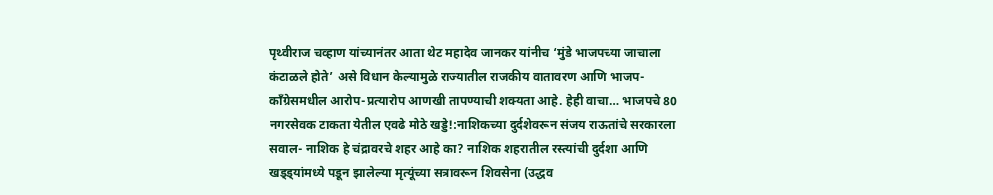पृथ्वीराज चव्हाण यांच्यानंतर आता थेट महादेव जानकर यांनीच ‘मुंडे भाजपच्या जाचाला कंटाळले होते’ असे विधान केल्यामुळे राज्यातील राजकीय वातावरण आणि भाजप-काँग्रेसमधील आरोप-प्रत्यारोप आणखी तापण्याची शक्यता आहे. हेही वाचा… भाजपचे 80 नगरसेवक टाकता येतील एवढे मोठे खड्डे!:नाशिकच्या दुर्दशेवरून संजय राऊतांचे सरकारला सवाल- नाशिक हे चंद्रावरचे शहर आहे का? नाशिक शहरातील रस्त्यांची दुर्दशा आणि खड्ड्यांमध्ये पडून झालेल्या मृत्यूंच्या सत्रावरून शिवसेना (उद्धव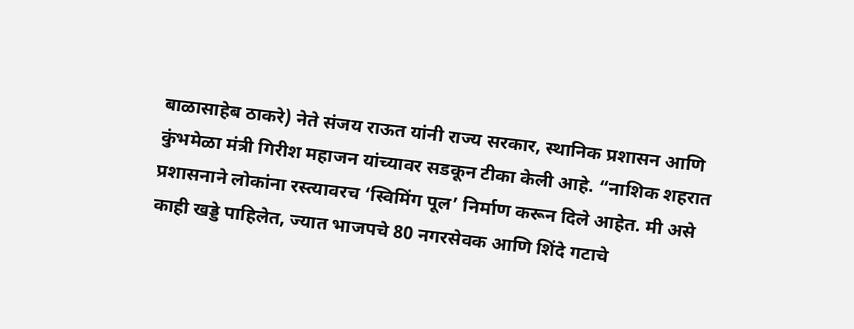बाळासाहेब ठाकरे) नेते संजय राऊत यांनी राज्य सरकार, स्थानिक प्रशासन आणि कुंभमेळा मंत्री गिरीश महाजन यांच्यावर सडकून टीका केली आहे. “नाशिक शहरात प्रशासनाने लोकांना रस्त्यावरच ‘स्विमिंग पूल’ निर्माण करून दिले आहेत. मी असे काही खड्डे पाहिलेत, ज्यात भाजपचे 80 नगरसेवक आणि शिंदे गटाचे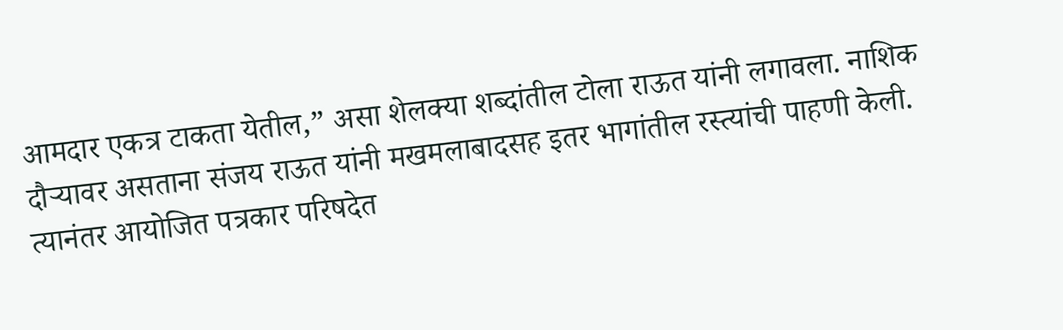आमदार एकत्र टाकता येतील,” असा शेलक्या शब्दांतील टोला राऊत यांनी लगावला. नाशिक दौऱ्यावर असताना संजय राऊत यांनी मखमलाबादसह इतर भागांतील रस्त्यांची पाहणी केली. त्यानंतर आयोजित पत्रकार परिषदेत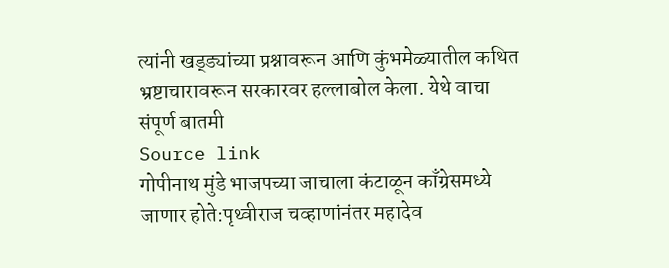त्यांनी खड्ड्यांच्या प्रश्नावरून आणि कुंभमेळ्यातील कथित भ्रष्टाचारावरून सरकारवर हल्लाबोल केला. येथे वाचा संपूर्ण बातमी
Source link
गोपीनाथ मुंडे भाजपच्या जाचाला कंटाळून काँग्रेसमध्ये जाणार होते:पृथ्वीराज चव्हाणांनंतर महादेव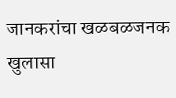जानकरांचा खळबळजनक खुलासा